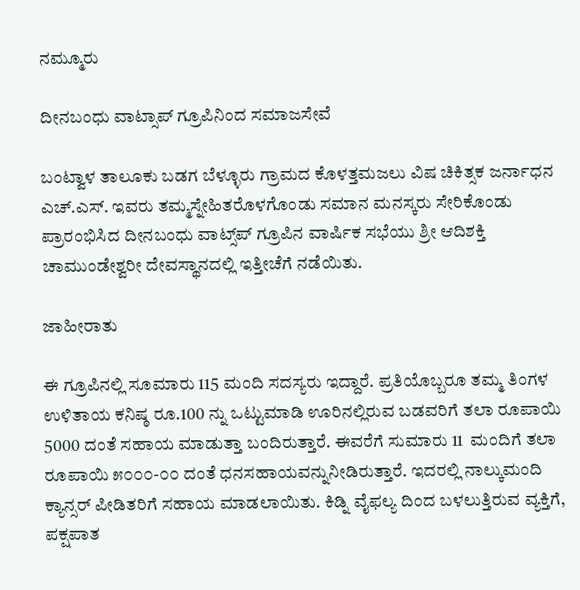ನಮ್ಮೂರು

ದೀನಬಂಧು ವಾಟ್ಸಾಪ್ ಗ್ರೂಪಿನಿಂದ ಸಮಾಜಸೇವೆ

ಬಂಟ್ವಾಳ ತಾಲೂಕು ಬಡಗ ಬೆಳ್ಳೂರು ಗ್ರಾಮದ ಕೊಳತ್ತಮಜಲು ವಿಷ ಚಿಕಿತ್ಸಕ ಜರ್ನಾಧನ ಎಚ್.ಎಸ್. ಇವರು ತಮ್ಮಸ್ನೇಹಿತರೊಳಗೊಂಡು ಸಮಾನ ಮನಸ್ಕರು ಸೇರಿಕೊಂಡು ಪ್ರಾರಂಭಿಸಿದ ದೀನಬಂಧು ವಾಟ್ಸ್‌ಪ್ ಗ್ರೂಪಿನ ವಾರ್ಷಿಕ ಸಭೆಯು ಶ್ರೀ ಆದಿಶಕ್ತಿ ಚಾಮುಂಡೇಶ್ವರೀ ದೇವಸ್ಥಾನದಲ್ಲಿ ಇತ್ತೀಚೆಗೆ ನಡೆಯಿತು.

ಜಾಹೀರಾತು

ಈ ಗ್ರೂಪಿನಲ್ಲಿ ಸೂಮಾರು 115 ಮಂದಿ ಸದಸ್ಯರು ಇದ್ದಾರೆ. ಪ್ರತಿಯೊಬ್ಬರೂ ತಮ್ಮ ತಿಂಗಳ ಉಳಿತಾಯ ಕನಿಷ್ಠ ರೂ.100 ನ್ನು ಒಟ್ಟುಮಾಡಿ ಊರಿನಲ್ಲಿರುವ ಬಡವರಿಗೆ ತಲಾ ರೂಪಾಯಿ 5000 ದಂತೆ ಸಹಾಯ ಮಾಡುತ್ತಾ ಬಂದಿರುತ್ತಾರೆ. ಈವರೆಗೆ ಸುಮಾರು 11  ಮಂದಿಗೆ ತಲಾ ರೂಪಾಯಿ ೫೦೦೦-೦೦ ದಂತೆ ಧನಸಹಾಯವನ್ನುನೀಡಿರುತ್ತಾರೆ. ಇದರಲ್ಲಿ ನಾಲ್ಕುಮಂದಿ ಕ್ಯಾನ್ಸರ್ ಪೀಡಿತರಿಗೆ ಸಹಾಯ ಮಾಡಲಾಯಿತು. ಕಿಡ್ನಿ ವೈಫಲ್ಯ ದಿಂದ ಬಳಲುತ್ತಿರುವ ವ್ಯಕ್ತಿಗೆ, ಪಕ್ಷಪಾತ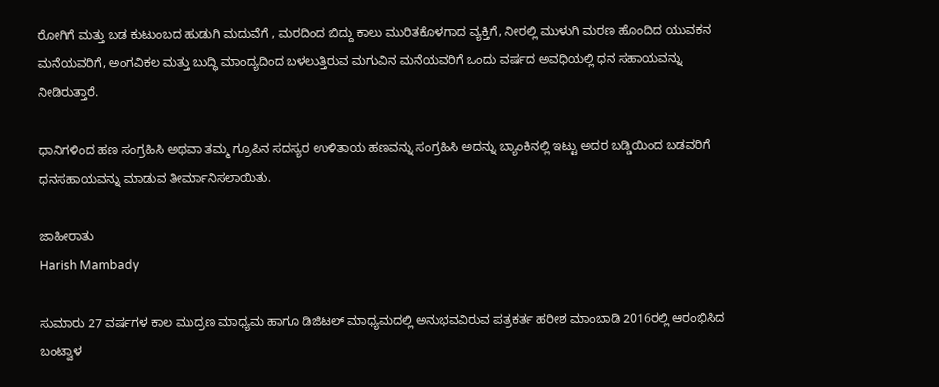ರೋಗಿಗೆ ಮತ್ತು ಬಡ ಕುಟುಂಬದ ಹುಡುಗಿ ಮದುವೆಗೆ , ಮರದಿಂದ ಬಿದ್ದು ಕಾಲು ಮುರಿತಕೊಳಗಾದ ವ್ಯಕ್ತಿಗೆ, ನೀರಲ್ಲಿ ಮುಳುಗಿ ಮರಣ ಹೊಂದಿದ ಯುವಕನ ಮನೆಯವರಿಗೆ, ಅಂಗವಿಕಲ ಮತ್ತು ಬುದ್ಧಿ ಮಾಂದ್ಯದಿಂದ ಬಳಲುತ್ತಿರುವ ಮಗುವಿನ ಮನೆಯವರಿಗೆ ಒಂದು ವರ್ಷದ ಅವಧಿಯಲ್ಲಿ ಧನ ಸಹಾಯವನ್ನು ನೀಡಿರುತ್ತಾರೆ.

ಧಾನಿಗಳಿಂದ ಹಣ ಸಂಗ್ರಹಿಸಿ ಅಥವಾ ತಮ್ಮ ಗ್ರೂಪಿನ ಸದಸ್ಯರ ಉಳಿತಾಯ ಹಣವನ್ನು ಸಂಗ್ರಹಿಸಿ ಅದನ್ನು ಬ್ಯಾಂಕಿನಲ್ಲಿ ಇಟ್ಟು ಅದರ ಬಡ್ಡಿಯಿಂದ ಬಡವರಿಗೆ ಧನಸಹಾಯವನ್ನು ಮಾಡುವ ತೀರ್ಮಾನಿಸಲಾಯಿತು.

ಜಾಹೀರಾತು
Harish Mambady

ಸುಮಾರು 27 ವರ್ಷಗಳ ಕಾಲ ಮುದ್ರಣ ಮಾಧ್ಯಮ ಹಾಗೂ ಡಿಜಿಟಲ್ ಮಾಧ್ಯಮದಲ್ಲಿ ಅನುಭವವಿರುವ ಪತ್ರಕರ್ತ ಹರೀಶ ಮಾಂಬಾಡಿ 2016ರಲ್ಲಿ ಆರಂಭಿಸಿದ ಬಂಟ್ವಾಳ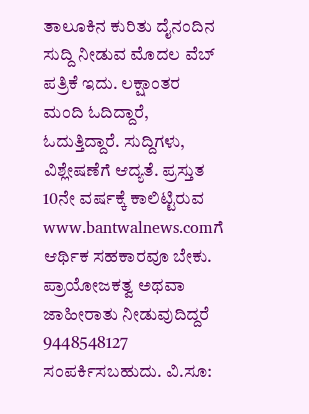ತಾಲೂಕಿನ ಕುರಿತು ದೈನಂದಿನ ಸುದ್ದಿ ನೀಡುವ ಮೊದಲ ವೆಬ್ ಪತ್ರಿಕೆ ಇದು. ಲಕ್ಷಾಂತರ ಮಂದಿ ಓದಿದ್ದಾರೆ, ಓದುತ್ತಿದ್ದಾರೆ. ಸುದ್ದಿಗಳು, ವಿಶ್ಲೇಷಣೆಗೆ ಆದ್ಯತೆ. ಪ್ರಸ್ತುತ 10ನೇ ವರ್ಷಕ್ಕೆ ಕಾಲಿಟ್ಟಿರುವ www.bantwalnews.comಗೆ ಆರ್ಥಿಕ ಸಹಕಾರವೂ ಬೇಕು. ಪ್ರಾಯೋಜಕತ್ವ ಅಥವಾ ಜಾಹೀರಾತು ನೀಡುವುದಿದ್ದರೆ 9448548127 ಸಂಪರ್ಕಿಸಬಹುದು. ವಿ.ಸೂ: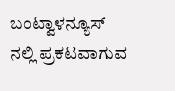ಬಂಟ್ವಾಳನ್ಯೂಸ್ ನಲ್ಲಿ ಪ್ರಕಟವಾಗುವ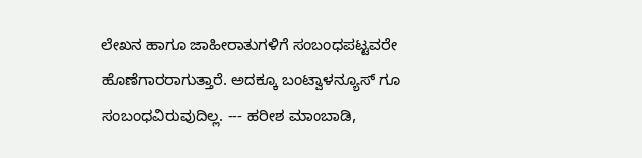ಲೇಖನ ಹಾಗೂ ಜಾಹೀರಾತುಗಳಿಗೆ ಸಂಬಂಧಪಟ್ಟವರೇ ಹೊಣೆಗಾರರಾಗುತ್ತಾರೆ. ಅದಕ್ಕೂ ಬಂಟ್ವಾಳನ್ಯೂಸ್ ಗೂ ಸಂಬಂಧವಿರುವುದಿಲ್ಲ. --- ಹರೀಶ ಮಾಂಬಾಡಿ,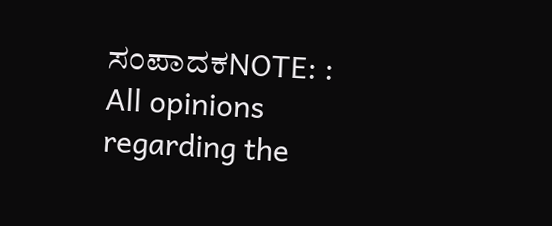ಸಂಪಾದಕNOTE: : All opinions regarding the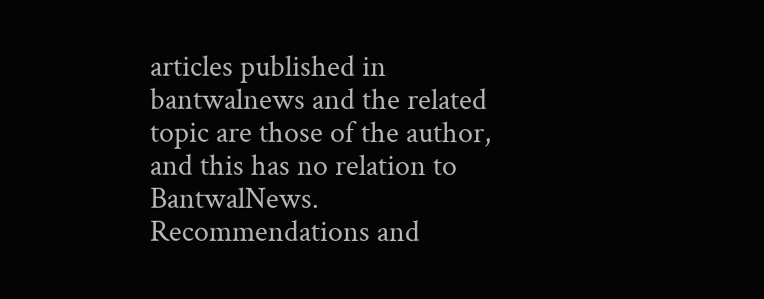articles published in bantwalnews and the related topic are those of the author, and this has no relation to BantwalNews. Recommendations and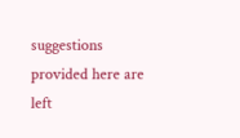suggestions provided here are left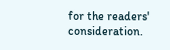for the readers' consideration.